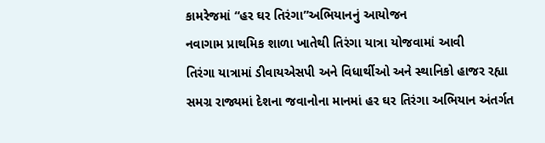કામરેજમાં “હર ઘર તિરંગા”અભિયાનનું આયોજન
નવાગામ પ્રાથમિક શાળા ખાતેથી તિરંગા યાત્રા યોજવામાં આવી
તિરંગા યાત્રામાં ડીવાયએસપી અને વિધાર્થીઓ અને સ્થાનિકો હાજર રહ્યા
સમગ્ર રાજ્યમાં દેશના જવાનોના માનમાં હર ઘર તિરંગા અભિયાન અંતર્ગત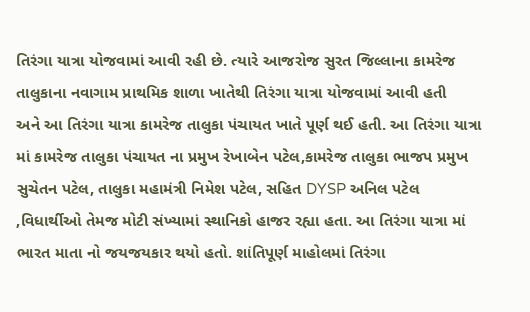તિરંગા યાત્રા યોજવામાં આવી રહી છે. ત્યારે આજરોજ સુરત જિલ્લાના કામરેજ તાલુકાના નવાગામ પ્રાથમિક શાળા ખાતેથી તિરંગા યાત્રા યોજવામાં આવી હતી
અને આ તિરંગા યાત્રા કામરેજ તાલુકા પંચાયત ખાતે પૂર્ણ થઈ હતી. આ તિરંગા યાત્રા માં કામરેજ તાલુકા પંચાયત ના પ્રમુખ રેખાબેન પટેલ,કામરેજ તાલુકા ભાજપ પ્રમુખ સુચેતન પટેલ, તાલુકા મહામંત્રી નિમેશ પટેલ, સહિત DYSP અનિલ પટેલ ,વિધાર્થીઓ તેમજ મોટી સંખ્યામાં સ્થાનિકો હાજર રહ્યા હતા. આ તિરંગા યાત્રા માં ભારત માતા નો જયજયકાર થયો હતો. શાંતિપૂર્ણ માહોલમાં તિરંગા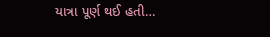યાત્રા પૂર્ણ થઈ હતી…